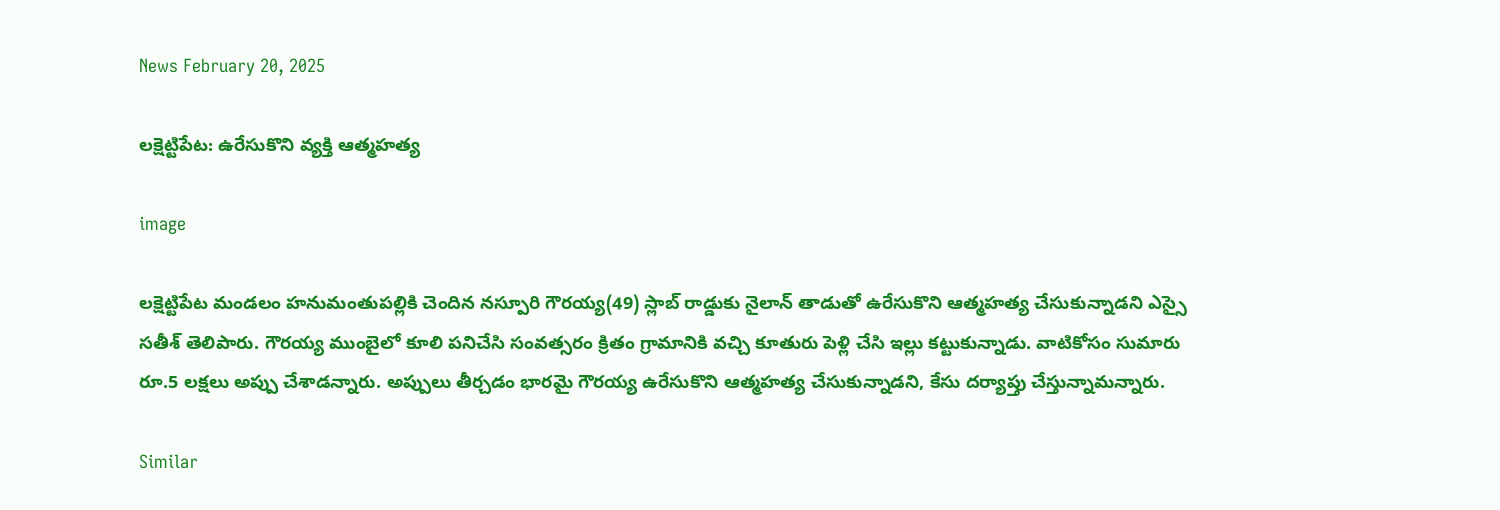News February 20, 2025

లక్షెట్టిపేట: ఉరేసుకొని వ్యక్తి ఆత్మహత్య

image

లక్షెట్టిపేట మండలం హనుమంతుపల్లికి చెందిన నస్పూరి గౌరయ్య(49) స్లాబ్ రాడ్డుకు నైలాన్ తాడుతో ఉరేసుకొని ఆత్మహత్య చేసుకున్నాడని ఎస్సై సతీశ్ తెలిపారు. గౌరయ్య ముంబైలో కూలి పనిచేసి సంవత్సరం క్రితం గ్రామానికి వచ్చి కూతురు పెళ్లి చేసి ఇల్లు కట్టుకున్నాడు. వాటికోసం సుమారు రూ.5 లక్షలు అప్పు చేశాడన్నారు. అప్పులు తీర్చడం భారమై గౌరయ్య ఉరేసుకొని ఆత్మహత్య చేసుకున్నాడని, కేసు దర్యాప్తు చేస్తున్నామన్నారు.

Similar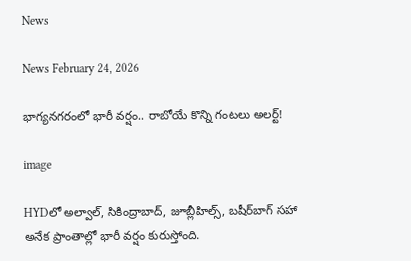News

News February 24, 2026

భాగ్యనగరంలో భారీ వర్షం.. రాబోయే కొన్ని గంటలు అలర్ట్!

image

HYDలో అల్వాల్, సికింద్రాబాద్, జూబ్లీహిల్స్, బషీర్‌బాగ్ సహా అనేక ప్రాంతాల్లో భారీ వర్షం కురుస్తోంది.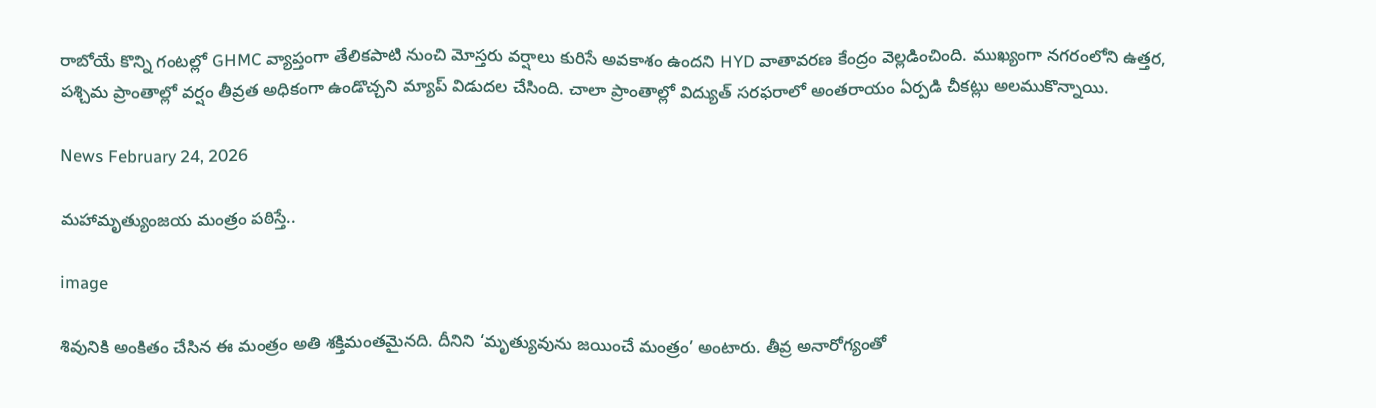రాబోయే కొన్ని గంటల్లో GHMC వ్యాప్తంగా తేలికపాటి నుంచి మోస్తరు వర్షాలు కురిసే అవకాశం ఉందని HYD వాతావరణ కేంద్రం వెల్లడించింది. ముఖ్యంగా నగరంలోని ఉత్తర, పశ్చిమ ప్రాంతాల్లో వర్షం తీవ్రత అధికంగా ఉండొచ్చని మ్యాప్ విడుదల చేసింది. చాలా ప్రాంతాల్లో విద్యుత్ సరఫరాలో అంతరాయం ఏర్పడి చీకట్లు అలముకొన్నాయి.

News February 24, 2026

మహామృత్యుంజయ మంత్రం పఠిస్తే..

image

శివునికి అంకితం చేసిన ఈ మంత్రం అతి శక్తిమంతమైనది. దీనిని ‘మృత్యువును జయించే మంత్రం’ అంటారు. తీవ్ర అనారోగ్యంతో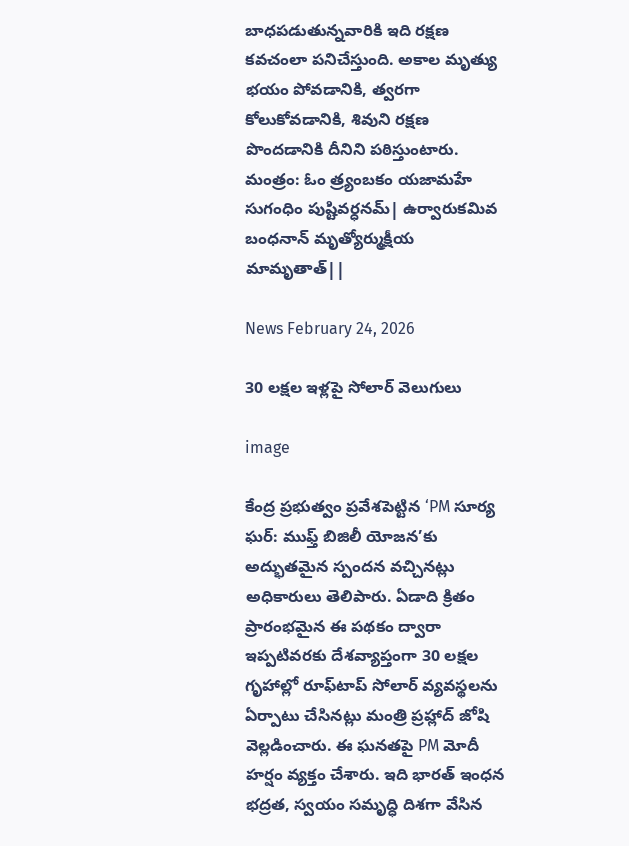బాధపడుతున్నవారికి ఇది రక్షణ కవచంలా పనిచేస్తుంది. అకాల మృత్యు భయం పోవడానికి, త్వరగా కోలుకోవడానికి, శివుని రక్షణ పొందడానికి దీనిని పఠిస్తుంటారు.
మంత్రం: ఓం త్ర్యంబకం యజామహే సుగంధిం పుష్టివర్ధనమ్| ఉర్వారుకమివ బంధనాన్ మృత్యోర్ముక్షీయ మామృతాత్||

News February 24, 2026

30 లక్షల ఇళ్లపై సోలార్ వెలుగులు

image

కేంద్ర ప్రభుత్వం ప్రవేశపెట్టిన ‘PM సూర్య ఘర్: ముఫ్త్ బిజిలీ యోజన’కు అద్భుతమైన స్పందన వచ్చినట్లు అధికారులు తెలిపారు. ఏడాది క్రితం ప్రారంభమైన ఈ పథకం ద్వారా ఇప్పటివరకు దేశవ్యాప్తంగా 30 లక్షల గృహాల్లో రూఫ్‌టాప్ సోలార్ వ్యవస్థలను ఏర్పాటు చేసినట్లు మంత్రి ప్రహ్లాద్ జోషి వెల్లడించారు. ఈ ఘనతపై PM మోదీ హర్షం వ్యక్తం చేశారు. ఇది భారత్ ఇంధన భద్రత, స్వయం సమృద్ధి దిశగా వేసిన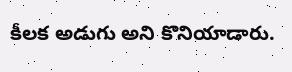కీలక అడుగు అని కొనియాడారు.